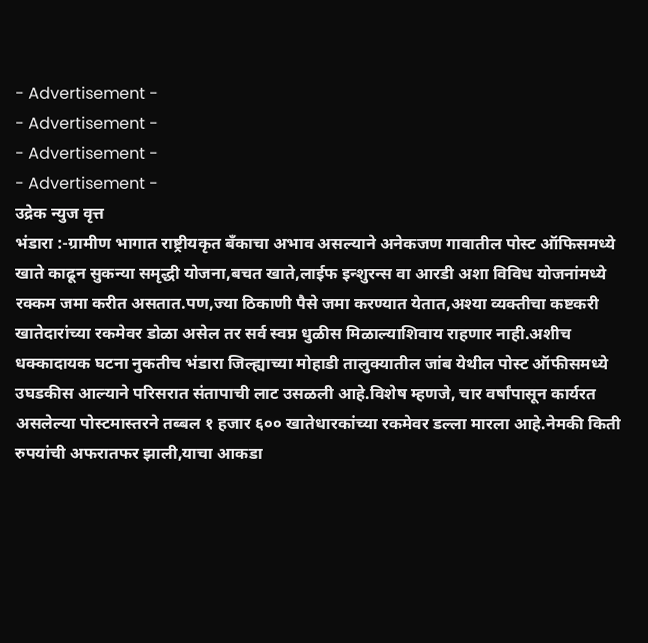- Advertisement -
- Advertisement -
- Advertisement -
- Advertisement -
उद्रेक न्युज वृत्त
भंडारा :-ग्रामीण भागात राष्ट्रीयकृत बँकाचा अभाव असल्याने अनेकजण गावातील पोस्ट ऑफिसमध्ये खाते काढून सुकन्या समृद्धी योजना,बचत खाते,लाईफ इन्शुरन्स वा आरडी अशा विविध योजनांमध्ये रक्कम जमा करीत असतात.पण,ज्या ठिकाणी पैसे जमा करण्यात येतात,अश्या व्यक्तीचा कष्टकरी खातेदारांच्या रकमेवर डोळा असेल तर सर्व स्वप्न धुळीस मिळाल्याशिवाय राहणार नाही.अशीच धक्कादायक घटना नुकतीच भंडारा जिल्ह्याच्या मोहाडी तालुक्यातील जांब येथील पोस्ट ऑफीसमध्ये उघडकीस आल्याने परिसरात संतापाची लाट उसळली आहे.विशेष म्हणजे, चार वर्षांपासून कार्यरत असलेल्या पोस्टमास्तरने तब्बल १ हजार ६०० खातेधारकांच्या रकमेवर डल्ला मारला आहे.नेमकी किती रुपयांची अफरातफर झाली,याचा आकडा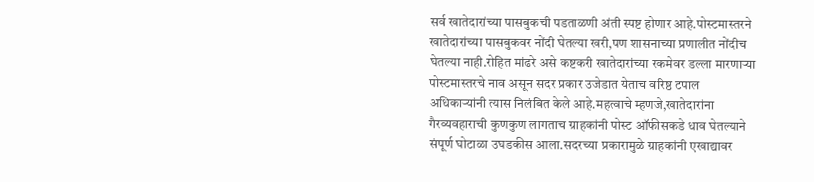सर्व खातेदारांच्या पासबुकची पडताळणी अंती स्पष्ट होणार आहे.पोस्टमास्तरने खातेदारांच्या पासबुकवर नोंदी घेतल्या खरी,पण शासनाच्या प्रणालीत नोंदीच घेतल्या नाही.रोहित मांढरे असे कष्टकरी खातेदारांच्या रकमेवर डल्ला मारणाऱ्या पोस्टमास्तरचे नाव असून सदर प्रकार उजेडात येताच वरिष्ठ टपाल अधिकाऱ्यांनी त्यास निलंबित केले आहे.महत्वाचे म्हणजे,खातेदारांना गैरव्यवहाराची कुणकुण लागताच ग्राहकांनी पोस्ट ऑफीसकडे धाव घेतल्याने संपूर्ण घोटाळा उघडकीस आला.सदरच्या प्रकारामुळे ग्राहकांनी एखाद्यावर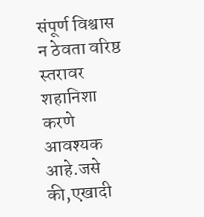संपूर्ण विश्वास न ठेवता वरिष्ठ स्तरावर शहानिशा करणे आवश्यक आहे.जसे की,एखादी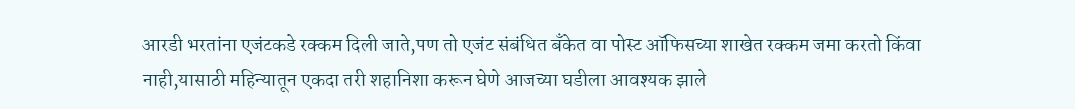आरडी भरतांना एजंटकडे रक्कम दिली जाते,पण तो एजंट संबंधित बँकेत वा पोस्ट ऑफिसच्या शाखेत रक्कम जमा करतो किंवा नाही,यासाठी महिन्यातून एकदा तरी शहानिशा करून घेणे आजच्या घडीला आवश्यक झाले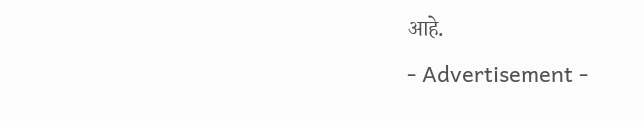आहे.
- Advertisement -